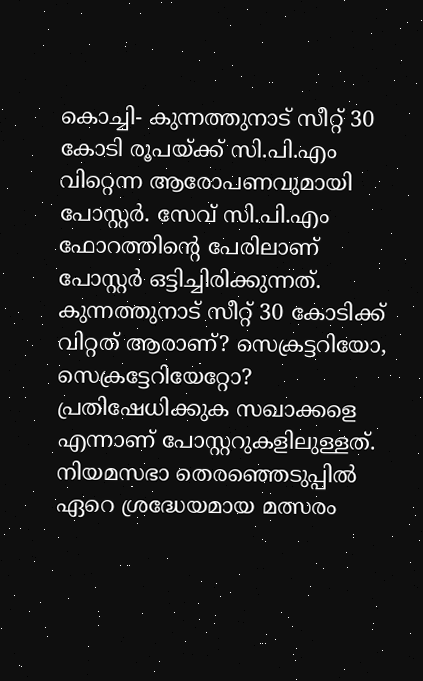കൊച്ചി- കുന്നത്തുനാട് സീറ്റ് 30 കോടി രൂപയ്ക്ക് സി.പി.എം വിറ്റെന്ന ആരോപണവുമായി പോസ്റ്റർ. സേവ് സി.പി.എം ഫോറത്തിന്റെ പേരിലാണ് പോസ്റ്റർ ഒട്ടിച്ചിരിക്കുന്നത്. കുന്നത്തുനാട് സീറ്റ് 30 കോടിക്ക് വിറ്റത് ആരാണ്? സെക്രട്ടറിയോ, സെക്രട്ടേറിയേറ്റോ? പ്രതിഷേധിക്കുക സഖാക്കളെ എന്നാണ് പോസ്റ്ററുകളിലുള്ളത്.
നിയമസഭാ തെരഞ്ഞെടുപ്പിൽ ഏറെ ശ്രദ്ധേയമായ മത്സരം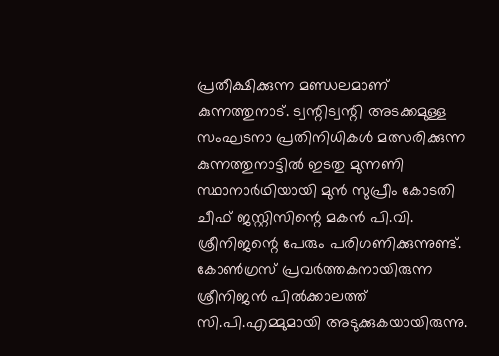പ്രതീക്ഷിക്കുന്ന മണ്ഡലമാണ് കുന്നത്തുനാട്. ട്വന്റിട്വന്റി അടക്കമുള്ള സംഘടനാ പ്രതിനിധികൾ മത്സരിക്കുന്ന കുന്നത്തുനാട്ടിൽ ഇടതു മുന്നണി സ്ഥാനാർഥിയായി മുൻ സുപ്രീം കോടതി ചീഫ് ജസ്റ്റിസിന്റെ മകൻ പി.വി. ശ്രീനിജന്റെ പേരും പരിഗണിക്കുന്നുണ്ട്. കോൺഗ്രസ് പ്രവർത്തകനായിരുന്ന ശ്രീനിജൻ പിൽക്കാലത്ത് സി.പി.എമ്മുമായി അടുക്കുകയായിരുന്നു.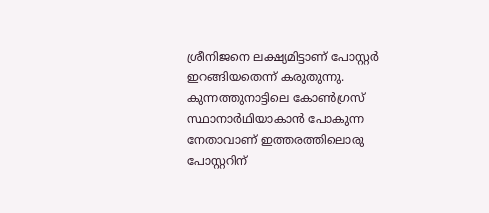ശ്രീനിജനെ ലക്ഷ്യമിട്ടാണ് പോസ്റ്റർ ഇറങ്ങിയതെന്ന് കരുതുന്നു.
കുന്നത്തുനാട്ടിലെ കോൺഗ്രസ് സ്ഥാനാർഥിയാകാൻ പോകുന്ന നേതാവാണ് ഇത്തരത്തിലൊരു പോസ്റ്ററിന്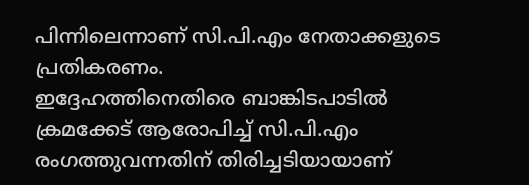പിന്നിലെന്നാണ് സി.പി.എം നേതാക്കളുടെ പ്രതികരണം.
ഇദ്ദേഹത്തിനെതിരെ ബാങ്കിടപാടിൽ ക്രമക്കേട് ആരോപിച്ച് സി.പി.എം രംഗത്തുവന്നതിന് തിരിച്ചടിയായാണ്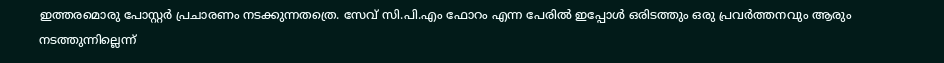ഇത്തരമൊരു പോസ്റ്റർ പ്രചാരണം നടക്കുന്നതത്രെ. സേവ് സി.പി.എം ഫോറം എന്ന പേരിൽ ഇപ്പോൾ ഒരിടത്തും ഒരു പ്രവർത്തനവും ആരും നടത്തുന്നില്ലെന്ന്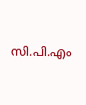സി.പി.എം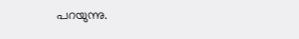പറയുന്നു.